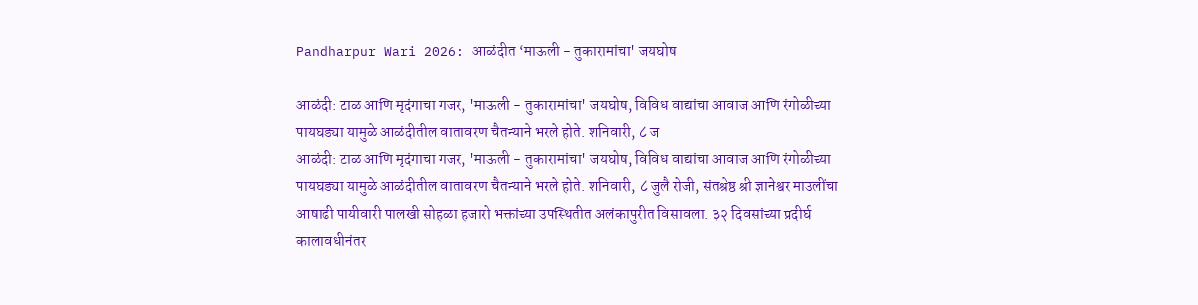Pandharpur Wari 2026: आळंदीत ‘माऊली - तुकारामांचा' जयघोष

आळंदी: टाळ आणि मृदंगाचा गजर, 'माऊली - तुकारामांचा' जयघोष, विविध वाद्यांचा आवाज आणि रंगोळीच्या पायघड्या यामुळे आळंदीतील वातावरण चैतन्याने भरले होते. शनिवारी, ८ ज
आळंदी: टाळ आणि मृदंगाचा गजर, 'माऊली - तुकारामांचा' जयघोष, विविध वाद्यांचा आवाज आणि रंगोळीच्या पायघड्या यामुळे आळंदीतील वातावरण चैतन्याने भरले होते. शनिवारी, ८ जुलै रोजी, संतश्रेष्ठ श्री ज्ञानेश्वर माउलींचा आषाढी पायीवारी पालखी सोहळा हजारो भक्तांच्या उपस्थितीत अलंकापुरीत विसावला. ३२ दिवसांच्या प्रदीर्घ कालावधीनंतर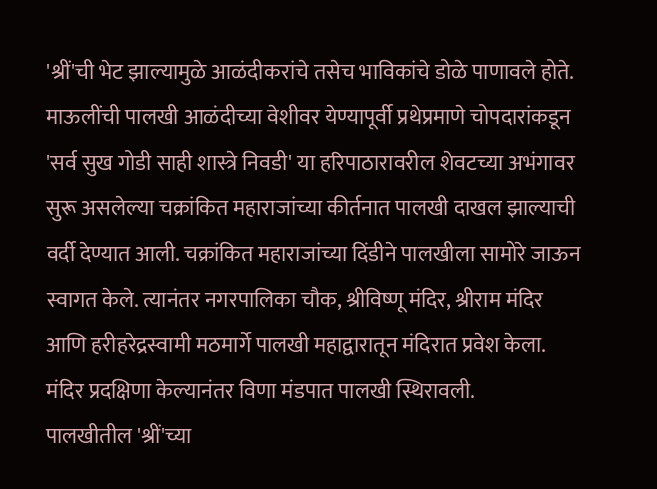'श्रीं'ची भेट झाल्यामुळे आळंदीकरांचे तसेच भाविकांचे डोळे पाणावले होते. माऊलींची पालखी आळंदीच्या वेशीवर येण्यापूर्वी प्रथेप्रमाणे चोपदारांकडून 'सर्व सुख गोडी साही शास्त्रे निवडी' या हरिपाठारावरील शेवटच्या अभंगावर सुरू असलेल्या चक्रांकित महाराजांच्या कीर्तनात पालखी दाखल झाल्याची वर्दी देण्यात आली. चक्रांकित महाराजांच्या दिंडीने पालखीला सामोरे जाऊन स्वागत केले. त्यानंतर नगरपालिका चौक, श्रीविष्णू मंदिर, श्रीराम मंदिर आणि हरीहरेद्रस्वामी मठमार्गे पालखी महाद्वारातून मंदिरात प्रवेश केला. मंदिर प्रदक्षिणा केल्यानंतर विणा मंडपात पालखी स्थिरावली.
पालखीतील 'श्रीं'च्या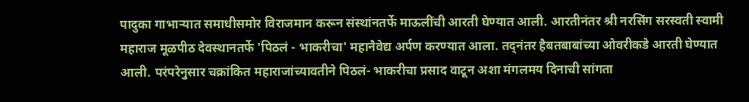पादुका गाभाऱ्यात समाधीसमोर विराजमान करून संस्थांनतर्फे माऊलींची आरती घेण्यात आली. आरतीनंतर श्री नरसिंग सरस्वती स्वामी महाराज मूळपीठ देवस्थानतर्फे 'पिठलं - भाकरीचा' महानैवेद्य अर्पण करण्यात आला. तद्नंतर हैबतबाबांच्या ओवरीकडे आरती घेण्यात आली. परंपरेनुसार चक्रांकित महाराजांच्यावतीने पिठलं- भाकरीचा प्रसाद वाटून अशा मंगलमय दिनाची सांगता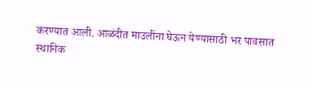करण्यात आली. आळंदीत माउलींना घेऊन येण्यासाठी भर पावसात स्थानिक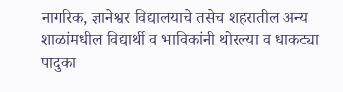नागरिक, ज्ञानेश्वर विद्यालयाचे तसेच शहरातील अन्य शाळांमधील विद्यार्थी व भाविकांनी थोरल्या व धाकट्या पादुका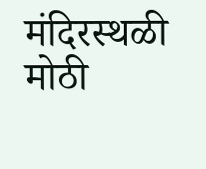मंदिरस्थळी मोठी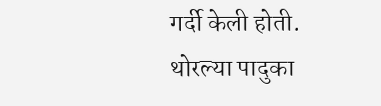गर्दी केली होती. थोरल्या पादुका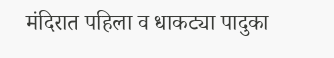मंदिरात पहिला व धाकट्या पादुका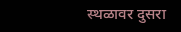स्थळावर दुसरा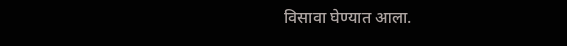विसावा घेण्यात आला.